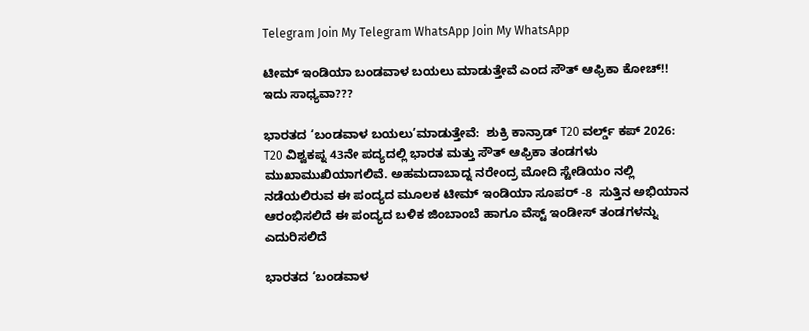Telegram Join My Telegram WhatsApp Join My WhatsApp

ಟೀಮ್ ಇಂಡಿಯಾ ಬಂಡವಾಳ ಬಯಲು ಮಾಡುತ್ತೇವೆ ಎಂದ ಸೌತ್ ಆಫ್ರಿಕಾ ಕೋಚ್!! ಇದು ಸಾಧ್ಯವಾ???

ಭಾರತದ ‘ಬಂಡವಾಳ ಬಯಲು’ಮಾಡುತ್ತೇವೆ:  ಶುಕ್ರಿ ಕಾನ್ರಾಡ್ T20 ವರ್ಲ್ಡ್ ಕಪ್ 2026: T20 ವಿಶ್ವಕಪ್ನ 43ನೇ ಪದ್ಯದಲ್ಲಿ ಭಾರತ ಮತ್ತು ಸೌತ್ ಆಫ್ರಿಕಾ ತಂಡಗಳು ಮುಖಾಮುಖಿಯಾಗಲಿವೆ. ಅಹಮದಾಬಾದ್ನ ನರೇಂದ್ರ ಮೋದಿ ಸ್ಟೇಡಿಯಂ ನಲ್ಲಿ ನಡೆಯಲಿರುವ ಈ ಪಂದ್ಯದ ಮೂಲಕ ಟೀಮ್ ಇಂಡಿಯಾ ಸೂಪರ್ -8  ಸುತ್ತಿನ ಅಭಿಯಾನ ಆರಂಭಿಸಲಿದೆ ಈ ಪಂದ್ಯದ ಬಳಿಕ ಜಿಂಬಾಂಬೆ ಹಾಗೂ ವೆಸ್ಟ್ ಇಂಡೀಸ್ ತಂಡಗಳನ್ನು ಎದುರಿಸಲಿದೆ

ಭಾರತದ ‘ಬಂಡವಾಳ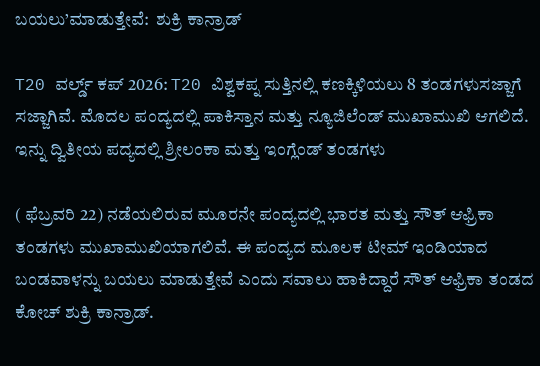ಬಯಲು’ಮಾಡುತ್ತೇವೆ:  ಶುಕ್ರಿ ಕಾನ್ರಾಡ್

T20 ವರ್ಲ್ಡ್ ಕಪ್ 2026: T20 ವಿಶ್ವಕಪ್ನ ಸುತ್ತಿನಲ್ಲಿ ಕಣಕ್ಕಿಳಿಯಲು 8 ತಂಡಗಳುಸಜ್ಜಾಗೆ ಸಜ್ಜಾಗಿವೆ. ಮೊದಲ ಪಂದ್ಯದಲ್ಲಿ ಪಾಕಿಸ್ತಾನ ಮತ್ತು ನ್ಯೂಜಿಲೆಂಡ್ ಮುಖಾಮುಖಿ ಆಗಲಿದೆ. ಇನ್ನು ದ್ವಿತೀಯ ಪದ್ಯದಲ್ಲಿ ಶ್ರೀಲಂಕಾ ಮತ್ತು ಇಂಗ್ಲೆಂಡ್ ತಂಡಗಳು

( ಫೆಬ್ರವರಿ 22) ನಡೆಯಲಿರುವ ಮೂರನೇ ಪಂದ್ಯದಲ್ಲಿ ಭಾರತ ಮತ್ತು ಸೌತ್ ಆಫ್ರಿಕಾ ತಂಡಗಳು ಮುಖಾಮುಖಿಯಾಗಲಿವೆ. ಈ ಪಂದ್ಯದ ಮೂಲಕ ಟೀಮ್ ಇಂಡಿಯಾದ ಬಂಡವಾಳನ್ನು ಬಯಲು ಮಾಡುತ್ತೇವೆ ಎಂದು ಸವಾಲು ಹಾಕಿದ್ದಾರೆ ಸೌತ್ ಆಫ್ರಿಕಾ ತಂಡದ ಕೋಚ್ ಶುಕ್ರಿ ಕಾನ್ರಾಡ್.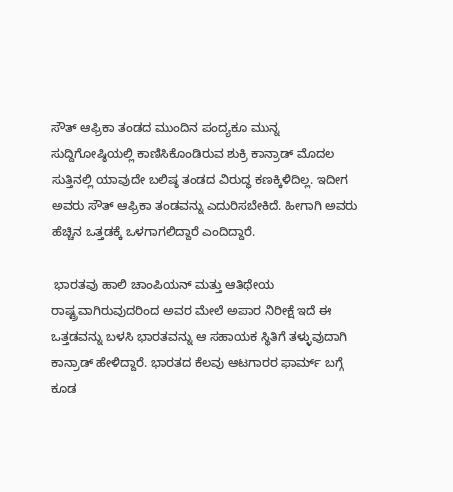ಸೌತ್ ಆಫ್ರಿಕಾ ತಂಡದ ಮುಂದಿನ ಪಂದ್ಯಕೂ ಮುನ್ನ ಸುದ್ದಿಗೋಷ್ಠಿಯಲ್ಲಿ ಕಾಣಿಸಿಕೊಂಡಿರುವ ಶುಕ್ರಿ ಕಾನ್ರಾಡ್ ಮೊದಲ ಸುತ್ತಿನಲ್ಲಿ ಯಾವುದೇ ಬಲಿಷ್ಠ ತಂಡದ ವಿರುದ್ಧ ಕಣಕ್ಕಿಳಿದಿಲ್ಲ. ಇದೀಗ ಅವರು ಸೌತ್ ಆಫ್ರಿಕಾ ತಂಡವನ್ನು ಎದುರಿಸಬೇಕಿದೆ. ಹೀಗಾಗಿ ಅವರು ಹೆಚ್ಚಿನ ಒತ್ತಡಕ್ಕೆ ಒಳಗಾಗಲಿದ್ದಾರೆ ಎಂದಿದ್ದಾರೆ.

 ಭಾರತವು ಹಾಲಿ ಚಾಂಪಿಯನ್ ಮತ್ತು ಆತಿಥೇಯ ರಾಷ್ಟ್ರವಾಗಿರುವುದರಿಂದ ಅವರ ಮೇಲೆ ಅಪಾರ ನಿರೀಕ್ಷೆ ಇದೆ ಈ ಒತ್ತಡವನ್ನು ಬಳಸಿ ಭಾರತವನ್ನು ಆ ಸಹಾಯಕ ಸ್ಥಿತಿಗೆ ತಳ್ಳುವುದಾಗಿ ಕಾನ್ರಾಡ್ ಹೇಳಿದ್ದಾರೆ. ಭಾರತದ ಕೆಲವು ಆಟಗಾರರ ಫಾರ್ಮ್ ಬಗ್ಗೆ ಕೂಡ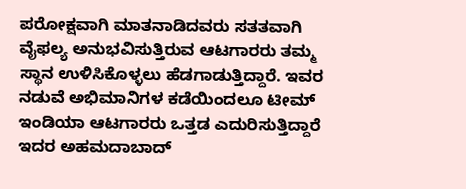ಪರೋಕ್ಷವಾಗಿ ಮಾತನಾಡಿದವರು ಸತತವಾಗಿ ವೈಫಲ್ಯ ಅನುಭವಿಸುತ್ತಿರುವ ಆಟಗಾರರು ತಮ್ಮ ಸ್ಥಾನ ಉಳಿಸಿಕೊಳ್ಳಲು ಹೆಡಗಾಡುತ್ತಿದ್ದಾರೆ. ಇವರ ನಡುವೆ ಅಭಿಮಾನಿಗಳ ಕಡೆಯಿಂದಲೂ ಟೀಮ್ ಇಂಡಿಯಾ ಆಟಗಾರರು ಒತ್ತಡ ಎದುರಿಸುತ್ತಿದ್ದಾರೆ ಇದರ ಅಹಮದಾಬಾದ್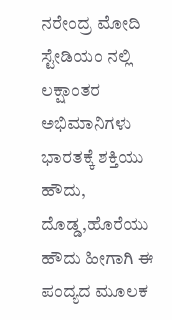ನರೇಂದ್ರ ಮೋದಿ ಸ್ಟೇಡಿಯಂ ನಲ್ಲಿ ಲಕ್ಷಾಂತರ ಅಭಿಮಾನಿಗಳು ಭಾರತಕ್ಕೆ ಶಕ್ತಿಯು ಹೌದು, ದೊಡ್ಡ,ಹೊರೆಯು  ಹೌದು ಹೀಗಾಗಿ ಈ ಪಂದ್ಯದ ಮೂಲಕ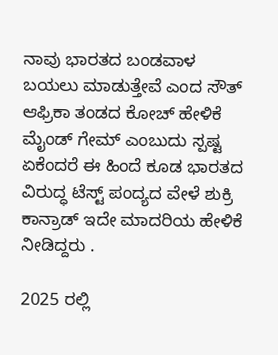ನಾವು ಭಾರತದ ಬಂಡವಾಳ ಬಯಲು ಮಾಡುತ್ತೇವೆ ಎಂದ ಸೌತ್ ಆಫ್ರಿಕಾ ತಂಡದ ಕೋಚ್ ಹೇಳಿಕೆ ಮೈಂಡ್ ಗೇಮ್ ಎಂಬುದು ಸ್ಪಷ್ಟ ಏಕೆಂದರೆ ಈ ಹಿಂದೆ ಕೂಡ ಭಾರತದ ವಿರುದ್ಧ ಟೆಸ್ಟ್ ಪಂದ್ಯದ ವೇಳೆ ಶುಕ್ರಿ ಕಾನ್ರಾಡ್ ಇದೇ ಮಾದರಿಯ ಹೇಳಿಕೆ ನೀಡಿದ್ದರು .

2025 ರಲ್ಲಿ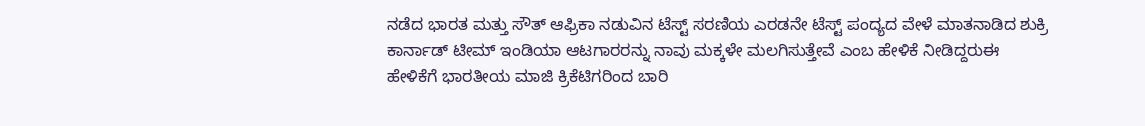ನಡೆದ ಭಾರತ ಮತ್ತು ಸೌತ್ ಆಫ್ರಿಕಾ ನಡುವಿನ ಟೆಸ್ಟ್ ಸರಣಿಯ ಎರಡನೇ ಟೆಸ್ಟ್ ಪಂದ್ಯದ ವೇಳೆ ಮಾತನಾಡಿದ ಶುಕ್ರಿ ಕಾರ್ನಾಡ್ ಟೀಮ್ ಇಂಡಿಯಾ ಆಟಗಾರರನ್ನು ನಾವು ಮಕ್ಕಳೇ ಮಲಗಿಸುತ್ತೇವೆ ಎಂಬ ಹೇಳಿಕೆ ನೀಡಿದ್ದರುಈ ಹೇಳಿಕೆಗೆ ಭಾರತೀಯ ಮಾಜಿ ಕ್ರಿಕೆಟಿಗರಿಂದ ಬಾರಿ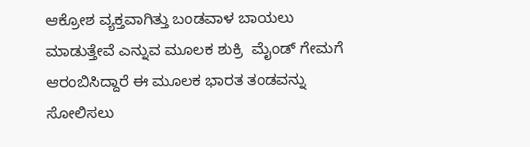ಆಕ್ರೋಶ ವ್ಯಕ್ತವಾಗಿತ್ತು ಬಂಡವಾಳ ಬಾಯಲು ಮಾಡುತ್ತೇವೆ ಎನ್ನುವ ಮೂಲಕ ಶುಕ್ರಿ  ಮೈಂಡ್ ಗೇಮಗೆ ಆರಂಬಿಸಿದ್ದಾರೆ ಈ ಮೂಲಕ ಭಾರತ ತಂಡವನ್ನು ಸೋಲಿಸಲು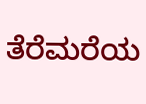ತೆರೆಮರೆಯ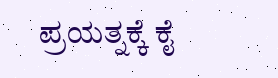ಪ್ರಯತ್ನಕ್ಕೆ ಕೈ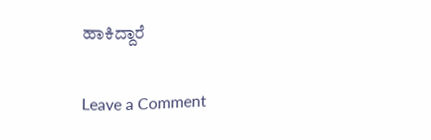ಹಾಕಿದ್ದಾರೆ

Leave a Comment